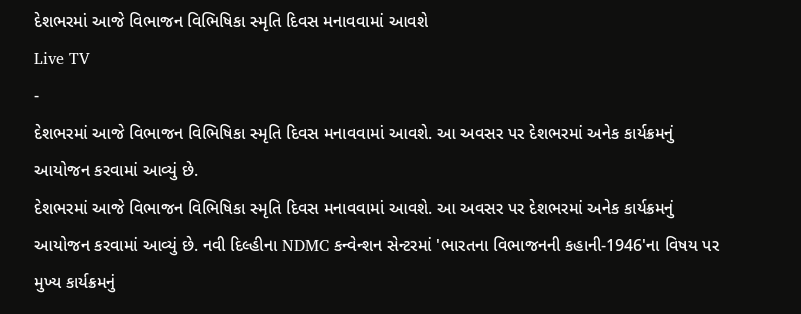દેશભરમાં આજે વિભાજન વિભિષિકા સ્મૃતિ દિવસ મનાવવામાં આવશે
Live TV
-
દેશભરમાં આજે વિભાજન વિભિષિકા સ્મૃતિ દિવસ મનાવવામાં આવશે. આ અવસર પર દેશભરમાં અનેક કાર્યક્રમનું આયોજન કરવામાં આવ્યું છે.
દેશભરમાં આજે વિભાજન વિભિષિકા સ્મૃતિ દિવસ મનાવવામાં આવશે. આ અવસર પર દેશભરમાં અનેક કાર્યક્રમનું આયોજન કરવામાં આવ્યું છે. નવી દિલ્હીના NDMC કન્વેન્શન સેન્ટરમાં 'ભારતના વિભાજનની કહાની-1946'ના વિષય પર મુખ્ય કાર્યક્રમનું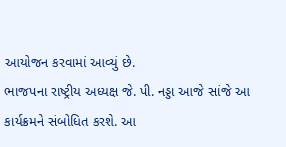આયોજન કરવામાં આવ્યું છે.
ભાજપના રાષ્ટ્રીય અધ્યક્ષ જે. પી. નડ્ડા આજે સાંજે આ કાર્યક્રમને સંબોધિત કરશે. આ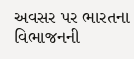અવસર પર ભારતના વિભાજનની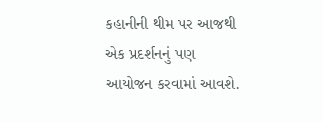કહાનીની થીમ પર આજથી એક પ્રદર્શનનું પણ આયોજન કરવામાં આવશે.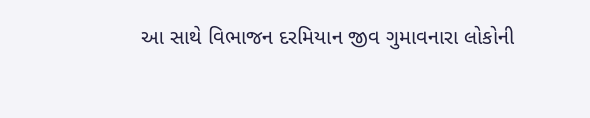આ સાથે વિભાજન દરમિયાન જીવ ગુમાવનારા લોકોની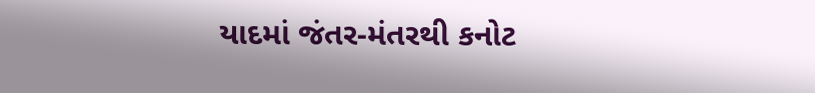યાદમાં જંતર-મંતરથી કનોટ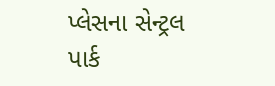પ્લેસના સેન્ટ્રલ પાર્ક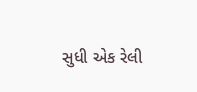સુધી એક રેલી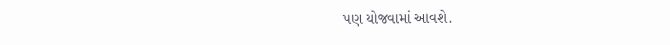પણ યોજવામાં આવશે.